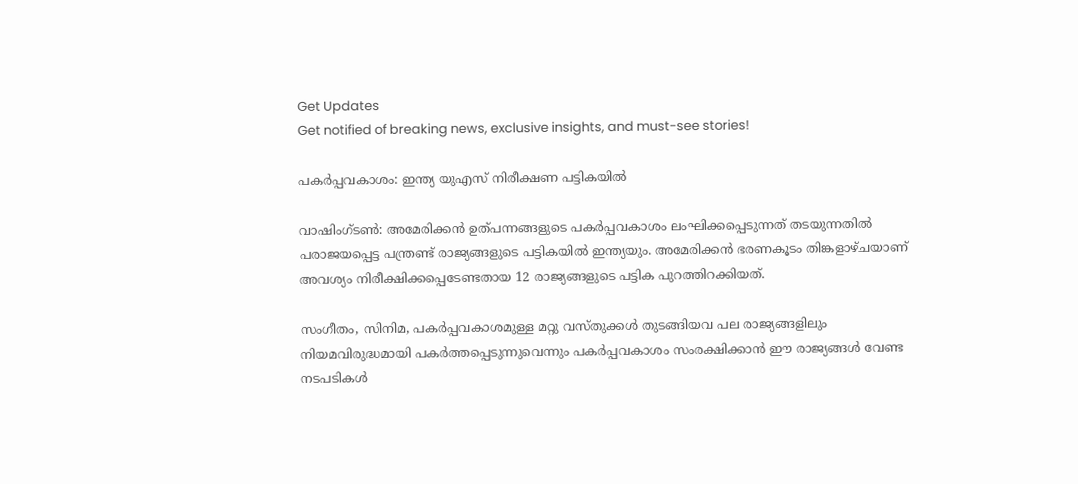Get Updates
Get notified of breaking news, exclusive insights, and must-see stories!

പകര്‍പ്പവകാശം: ഇന്ത്യ യുഎസ് നിരീക്ഷണ പട്ടികയില്‍

വാഷിംഗ്ടണ്‍: അമേരിക്കന്‍ ഉത്‌പന്നങ്ങളുടെ പകര്‍പ്പവകാശം ലംഘിക്കപ്പെടുന്നത്‌ തടയുന്നതില്‍ പരാജയപ്പെട്ട പന്ത്രണ്ട്‌ രാജ്യങ്ങളുടെ പട്ടികയില്‍ ഇന്ത്യയും. അമേരിക്കന്‍ ഭരണകൂടം തിങ്കളാഴ്ചയാണ്‌ അവശ്യം നിരീക്ഷിക്കപ്പെടേണ്ടതായ 12 രാജ്യങ്ങളുടെ പട്ടിക പുറത്തിറക്കിയത്‌.

സംഗീതം, സിനിമ, പകര്‍പ്പവകാശമുള്ള മറ്റു വസ്തുക്കള്‍ തുടങ്ങിയവ പല രാജ്യങ്ങളിലും നിയമവിരുദ്ധമായി പകര്‍ത്തപ്പെടുന്നുവെന്നും പകര്‍പ്പവകാശം സംരക്ഷിക്കാന്‍ ഈ രാജ്യങ്ങള്‍ വേണ്ട നടപടികള്‍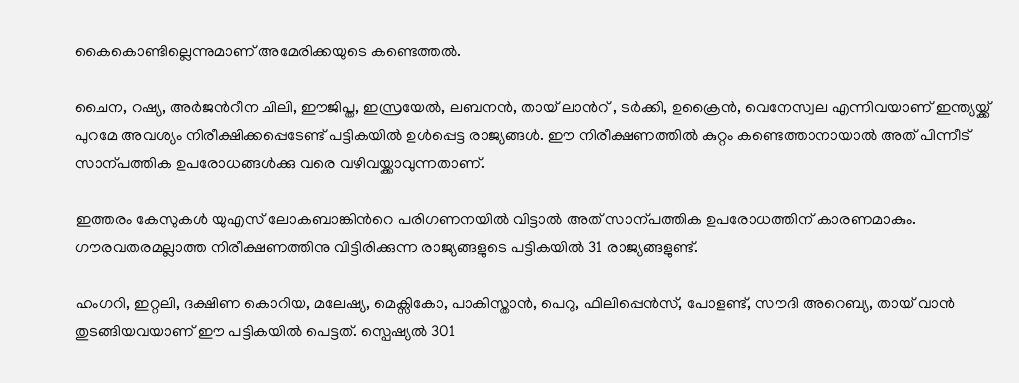കൈകൊണ്ടില്ലെന്നുമാണ് അമേരിക്കയുടെ കണ്ടെത്തല്‍.

ചൈന, റഷ്യ, അര്‍ജന്‍റീന ചിലി, ഈജിപ്ത, ഇസ്രയേല്‍, ലബനന്‍, തായ് ലാന്‍റ് , ടര്‍ക്കി, ഉക്രൈന്‍, വെനേസ്വല എന്നിവയാണ് ഇന്ത്യയ്ക്ക് പുറമേ അവശ്യം നിരീക്ഷിക്കപ്പെടേണ്ട് പട്ടികയില്‍ ഉള്‍പ്പെട്ട രാജ്യങ്ങള്‍. ഈ നിരീക്ഷണത്തില്‍ കുറ്റം കണ്ടെത്താനായാല്‍ അത്‌ പിന്നീട്‌ സാന്പത്തിക ഉപരോധങ്ങള്‍ക്കു വരെ വഴിവയ്ക്കാവുന്നതാണ്‌.

ഇത്തരം കേസുകള്‍ യുഎസ്‌ ലോകബാങ്കിന്‍റെ പരിഗണനയില്‍ വിട്ടാല്‍ അത്‌ സാന്പത്തിക ഉപരോധത്തിന്‌ കാരണമാകും. ഗൗരവതരമല്ലാത്ത നിരീക്ഷണത്തിനു വിട്ടിരിക്കുന്ന രാജ്യങ്ങളുടെ പട്ടികയില്‍ 31 രാജ്യങ്ങളുണ്ട്‌.

ഹംഗറി, ഇറ്റലി, ദക്ഷിണ കൊറിയ, മലേഷ്യ, മെക്സികോ, പാകിസ്താന്‍, പെറു, ഫിലിപ്പെന്‍സ്, പോളണ്ട്, സൗദി അറെബ്യ, തായ് വാന്‍ തുടങ്ങിയവയാണ് ഈ പട്ടികയില്‍ പെട്ടത്. സ്പെഷ്യല്‍ 301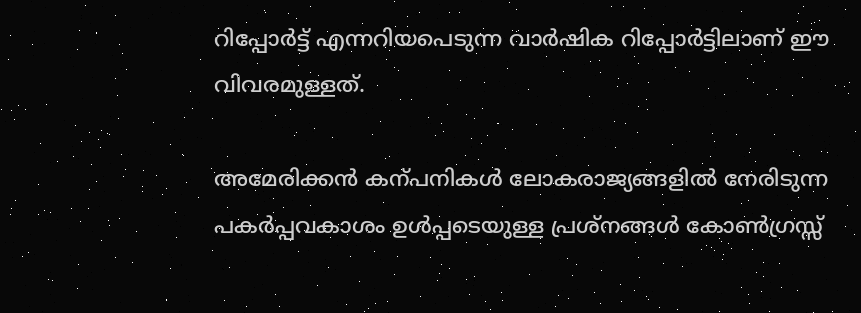റിപ്പോര്‍ട്ട്‌ എന്നറിയപെടുന്ന വാര്‍ഷിക റിപ്പോര്‍ട്ടിലാണ്‌ ഈ വിവരമുള്ളത്‌.

അമേരിക്കന്‍ കന്പനികള്‍ ലോകരാജ്യങ്ങളില്‍ നേരിടുന്ന പകര്‍പ്പവകാശം ഉള്‍പ്പടെയുള്ള പ്രശ്നങ്ങള്‍ കോണ്‍ഗ്രസ്സ്‌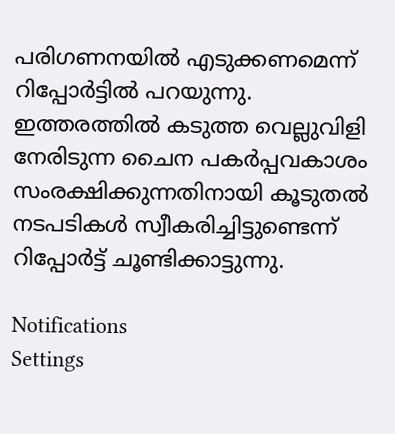പരിഗണനയില്‍ എടുക്കണമെന്ന് റിപ്പോര്‍ട്ടില്‍ പറയുന്നു. ഇത്തരത്തില്‍ കടുത്ത വെല്ലുവിളി നേരിടുന്ന ചൈന പകര്‍പ്പവകാശം സംരക്ഷിക്കുന്നതിനായി കൂടുതല്‍ നടപടികള്‍ സ്വീകരിച്ചിട്ടുണ്ടെന്ന് റിപ്പോര്‍ട്ട്‌ ചൂണ്ടിക്കാട്ടുന്നു.

Notifications
Settings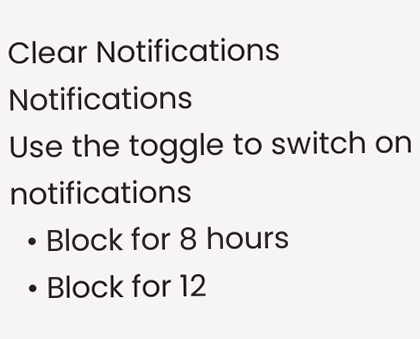Clear Notifications
Notifications
Use the toggle to switch on notifications
  • Block for 8 hours
  • Block for 12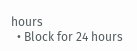hours
  • Block for 24 hours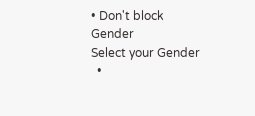• Don't block
Gender
Select your Gender
  •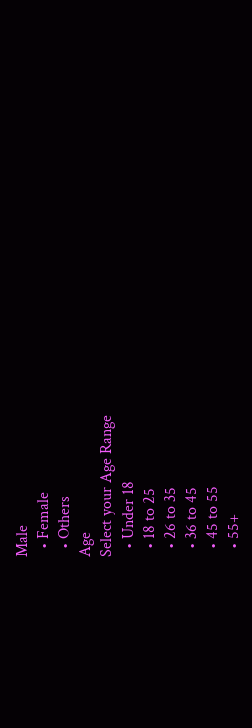Male
  • Female
  • Others
Age
Select your Age Range
  • Under 18
  • 18 to 25
  • 26 to 35
  • 36 to 45
  • 45 to 55
  • 55+